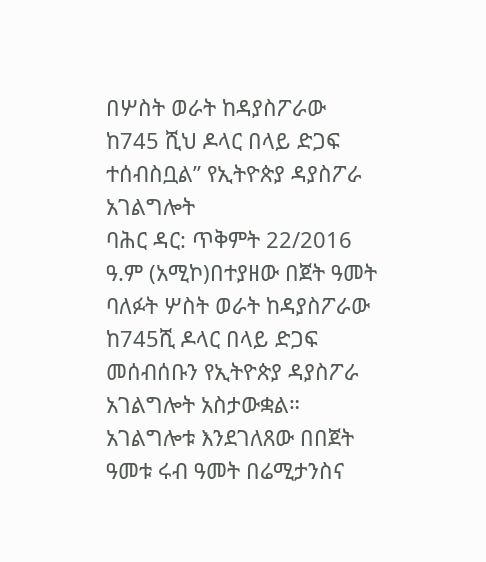በሦስት ወራት ከዳያስፖራው ከ745 ሺህ ዶላር በላይ ድጋፍ ተሰብስቧል” የኢትዮጵያ ዳያስፖራ አገልግሎት
ባሕር ዳር: ጥቅምት 22/2016 ዓ.ም (አሚኮ)በተያዘው በጀት ዓመት ባለፉት ሦስት ወራት ከዳያስፖራው ከ745ሺ ዶላር በላይ ድጋፍ መሰብሰቡን የኢትዮጵያ ዳያስፖራ አገልግሎት አስታውቋል።
አገልግሎቱ እንደገለጸው በበጀት ዓመቱ ሩብ ዓመት በሬሚታንስና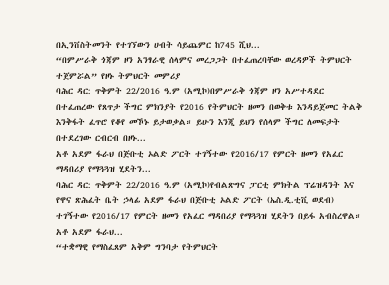በኢንቨስትመንት የተገኘውን ሀብት ሳይጨምር ከ745 ሺህ...
“በምሥራቅ ጎጃም ዞን አንፃራዊ ሰላምና መረጋጋት በተፈጠረባቸው ወረዳዎች ትምህርት ተጀምሯል” የዞኑ ትምህርት መምሪያ
ባሕር ዳር: ጥቅምት 22/2016 ዓ.ም (አሚኮ)በምሥራቅ ጎጃም ዞን አሥተዳደር በተፈጠረው የጸጥታ ችግር ምክንያት የ2016 የትምህርት ዘመን በወቅቱ እንዳይጀመር ትልቅ እንቅፋት ፈጥሮ የቆየ መኾኑ ይታወቃል። ይሁን እንጂ ይህን የሰላም ችግር ለመፍታት በተደረገው ርብርብ በዞኑ...
አቶ አደም ፋራህ በጅቡቲ ኦልድ ፖርት ተገኝተው የ2016/17 የምርት ዘመን የአፈር ማዳበሪያ የማጓጓዝ ሂደትን...
ባሕር ዳር: ጥቅምት 22/2016 ዓ.ም (አሚኮ)የብልጽግና ፓርቲ ምክትል ፕሬዝዳንት እና የዋና ጽሕፈት ቤት ኃላፊ አደም ፋራህ በጅቡቲ ኦልድ ፖርት (ኤስ.ዲ.ቲቪ ወደብ) ተገኝተው የ2016/17 የምርት ዘመን የአፈር ማዳበሪያ የማጓጓዝ ሂደትን በይፋ አብስረዋል።
አቶ አደም ፋራህ...
“ተቋማዊ የማስፈጸም አቅም ግንባታ የትምህርት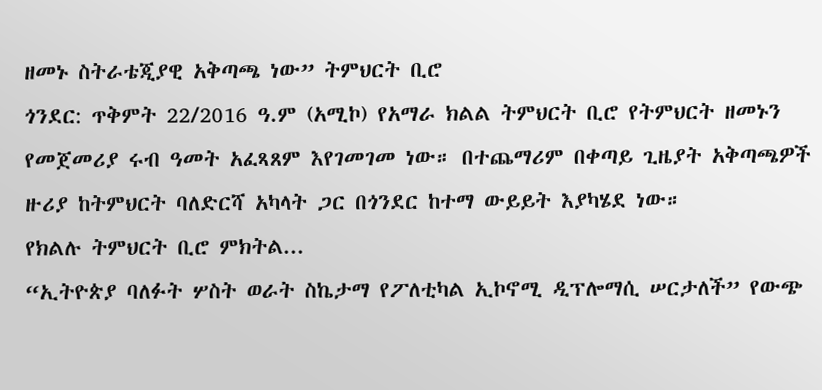ዘመኑ ስትራቴጂያዊ አቅጣጫ ነው” ትምህርት ቢሮ
ጎንደር: ጥቅምት 22/2016 ዓ.ም (አሚኮ) የአማራ ክልል ትምህርት ቢሮ የትምህርት ዘመኑን የመጀመሪያ ሩብ ዓመት አፈጻጸም እየገመገመ ነው። በተጨማሪም በቀጣይ ጊዜያት አቅጣጫዎች ዙሪያ ከትምህርት ባለድርሻ አካላት ጋር በጎንደር ከተማ ውይይት እያካሄደ ነው።
የክልሉ ትምህርት ቢሮ ምክትል...
“ኢትዮጵያ ባለፉት ሦስት ወራት ስኬታማ የፖለቲካል ኢኮኖሚ ዲፕሎማሲ ሠርታለች” የውጭ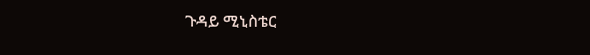ጉዳይ ሚኒስቴር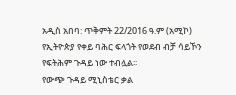አዲስ አበባ: ጥቅምት 22/2016 ዓ.ም (አሚኮ) የኢትዮጵያ የቀይ ባሕር ፍላጎት የወደብ ብቻ ሳይኾን የፍትሕም ጉዳይ ነው ተብሏል፡፡
የውጭ ጉዳይ ሚኒስቴር ቃል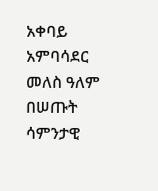አቀባይ አምባሳደር መለስ ዓለም በሠጡት ሳምንታዊ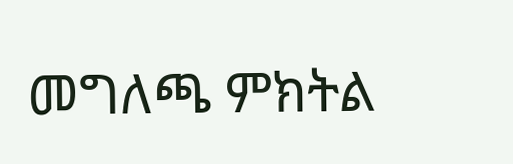መግለጫ ምክትል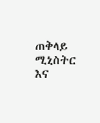ጠቅላይ ሚኒስትር እና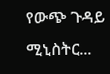የውጭ ጉዳይ ሚኒስትር...